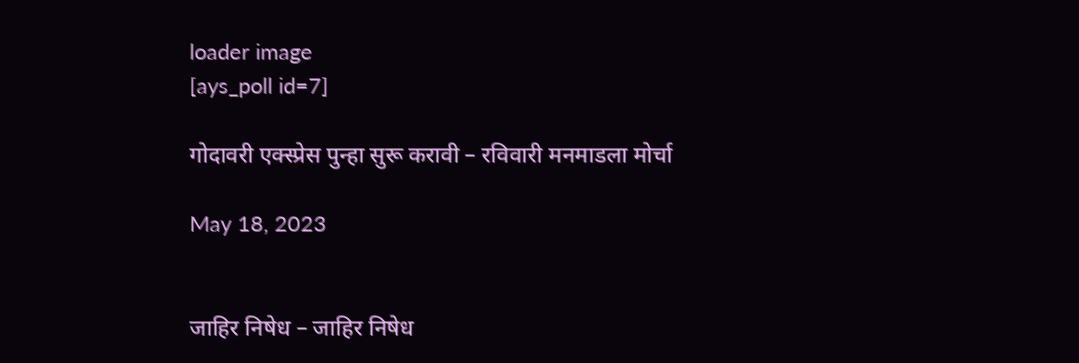loader image
[ays_poll id=7]

गोदावरी एक्स्प्रेस पुन्हा सुरू करावी – रविवारी मनमाडला मोर्चा

May 18, 2023


जाहिर निषेध – जाहिर निषेध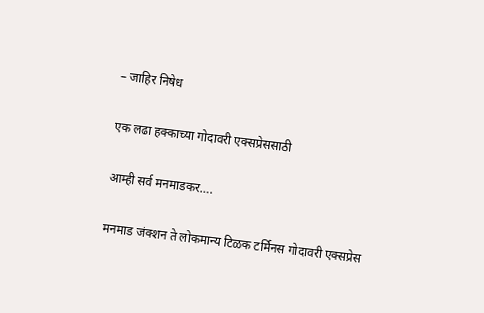– जाहिर निषेध

एक लढा हक्काच्या गोदावरी एक्सप्रेससाठी

आम्ही सर्व मनमाडकर….

मनमाड जंक्शन ते लोकमान्य टिळक टर्मिनस गोदावरी एक्सप्रेस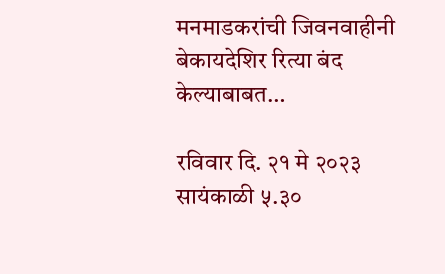मनमाडकरांची जिवनवाहीनी बेकायदेशिर रित्या बंद केल्याबाबत…

रविवार दि. २१ मे २०२३ सायंकाळी ५.३०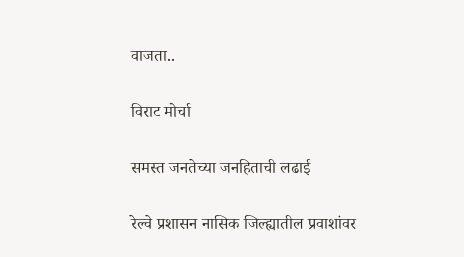वाजता..

विराट मोर्चा

समस्त जनतेच्या जनहिताची लढाई

रेल्वे प्रशासन नासिक जिल्ह्यातील प्रवाशांवर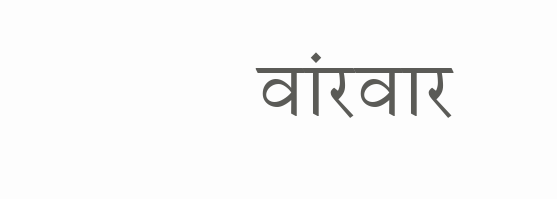वांरवार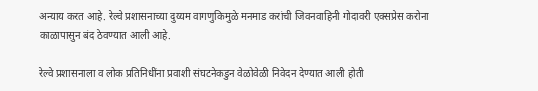अन्याय करत आहे. रेल्वे प्रशासनाच्या दुय्यम वागणुकिमुळे मनमाड करांची जिवनवाहिनी गोदावरी एक्सप्रेस करोना काळापासुन बंद ठेवण्यात आली आहे.

रेल्वे प्रशासनाला व लोक प्रतिनिधींना प्रवाशी संघटनेकडुन वेळोवेळी निवेदन देण्यात आली होती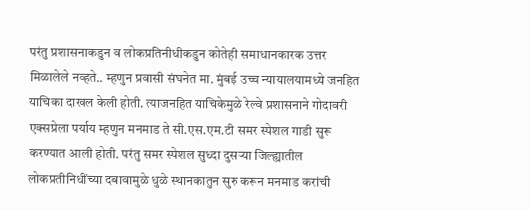परंतु प्रशासनाकडुन व लोकप्रतिनीधीकडुन कोतेही समाधानकारक उत्तर मिळालेले नव्हते.. म्हणुन प्रवासी संघनेत मा. मुंबई उच्च न्यायालयामध्ये जनहित याचिका दाखल केली होती. त्याजनहित याचिकेमुळे रेल्वे प्रशासनाने गोदावरी एक्सप्रेला पर्याय म्हणुन मनमाड ते सी.एस.एम.टी समर स्पेशल गाडी सुरू करण्यात आली होती. परंतु समर स्पेशल सुध्दा दुसऱ्या जिल्ह्यातील लोकप्रतीनिधींच्या दबावामुळे धुळे स्थानकातुन सुरु करून मनमाड करांची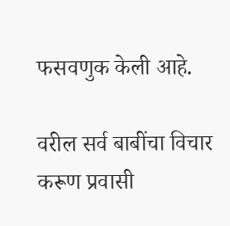फसवणुक केली आहे.

वरील सर्व बाबींचा विचार करूण प्रवासी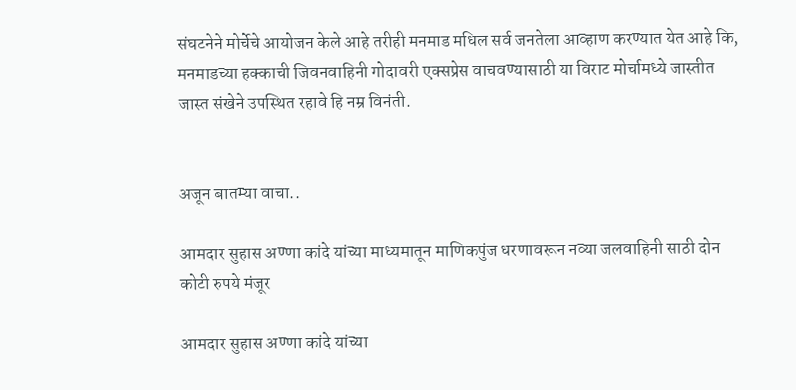संघटनेने मोर्चेचे आयोजन केले आहे तरीही मनमाड मधिल सर्व जनतेला आव्हाण करण्यात येत आहे कि, मनमाडच्या हक्काची जिवनवाहिनी गोदावरी एक्सप्रेस वाचवण्यासाठी या विराट मोर्चामध्ये जास्तीत जास्त संखेने उपस्थित रहावे हि नम्र विनंती.


अजून बातम्या वाचा..

आमदार सुहास अण्णा कांदे यांच्या माध्यमातून माणिकपुंज धरणावरून नव्या जलवाहिनी साठी दोन कोटी रुपये मंजूर

आमदार सुहास अण्णा कांदे यांच्या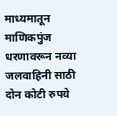माध्यमातून माणिकपुंज धरणावरून नव्या जलवाहिनी साठी दोन कोटी रुपये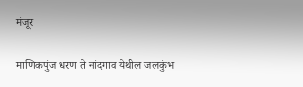मंजूर

माणिकपुंज धरण ते नांदगाव येथील जलकुंभ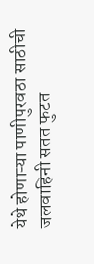येथे होणाऱ्या पाणीपुरवठा साठीची जलवाहिनी सतत फुटत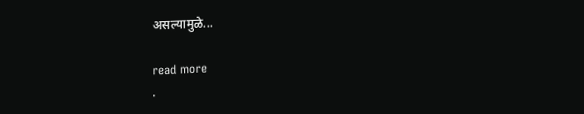असल्यामुळे...

read more
.